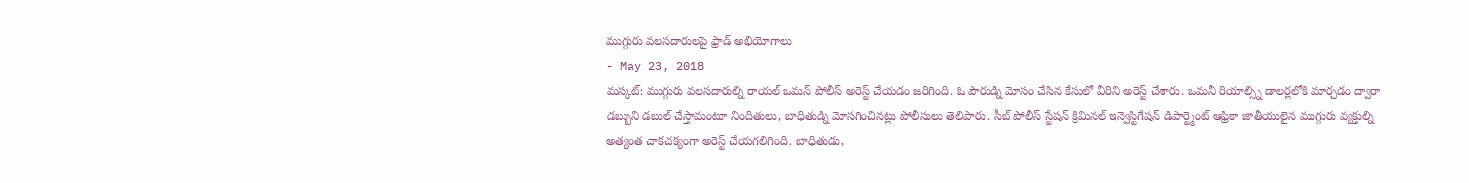ముగ్గురు వలసదారులపై ఫ్రాడ్ అభియోగాలు
- May 23, 2018
మస్కట్: ముగ్గురు వలసదారుల్ని రాయల్ ఒమన్ పోలీస్ అరెస్ట్ చేయడం జరిగింది. ఓ పౌరుడ్ని మోసం చేసిన కేసులో వీరిని అరెస్ట్ చేశారు. ఒమనీ రియాల్స్ని డాలర్లలోకి మార్చడం ద్వారా డబ్బుని డబుల్ చేస్తామంటూ నిందితులు, బాధితుడ్ని మోసగించినట్లు పోలీసులు తెలిపారు. సీబ్ పోలీస్ స్టేషన్ క్రిమినల్ ఇన్వెస్టిగేషన్ డిపార్ట్మెంట్ ఆఫ్రికా జాతీయులైన ముగ్గురు వ్యక్తుల్ని అత్యంత చాకచక్యంగా అరెస్ట్ చేయగలిగింది. బాధితుడు,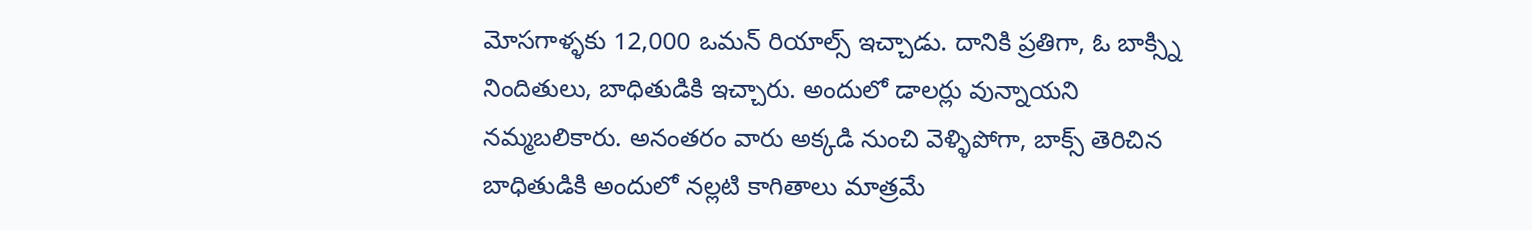మోసగాళ్ళకు 12,000 ఒమన్ రియాల్స్ ఇచ్చాడు. దానికి ప్రతిగా, ఓ బాక్స్ని నిందితులు, బాధితుడికి ఇచ్చారు. అందులో డాలర్లు వున్నాయని నమ్మబలికారు. అనంతరం వారు అక్కడి నుంచి వెళ్ళిపోగా, బాక్స్ తెరిచిన బాధితుడికి అందులో నల్లటి కాగితాలు మాత్రమే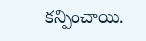కన్పించాయి.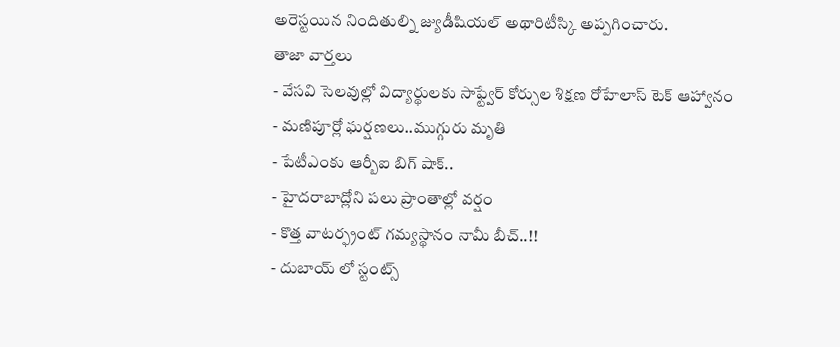అరెస్టయిన నిందితుల్ని జ్యుడీషియల్ అథారిటీస్కి అప్పగించారు.
తాజా వార్తలు
- వేసవి సెలవుల్లో విద్యార్థులకు సాఫ్ట్వేర్ కోర్సుల శిక్షణ రోహేలాస్ టెక్ ఆహ్వానం
- మణిపూర్లో ఘర్షణలు..ముగ్గురు మృతి
- పేటీఎంకు ఆర్బీఐ బిగ్ షాక్..
- హైదరాబాద్లోని పలు ప్రాంతాల్లో వర్షం
- కొత్త వాటర్ఫ్రంట్ గమ్యస్థానం నామీ బీచ్..!!
- దుబాయ్ లో స్టంట్స్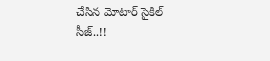చేసిన మోటార్ సైకిల్ సీజ్..!!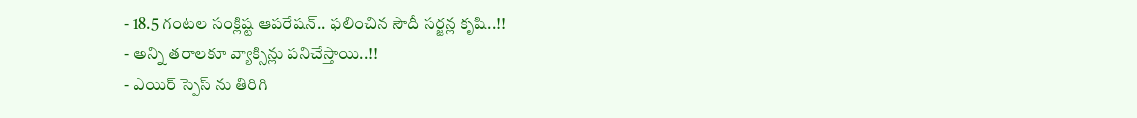- 18.5 గంటల సంక్లిష్ట ఆపరేషన్.. ఫలించిన సౌదీ సర్జన్ల కృషి..!!
- అన్ని తరాలకూ వ్యాక్సిన్లు పనిచేస్తాయి..!!
- ఎయిర్ స్పెస్ ను తిరిగి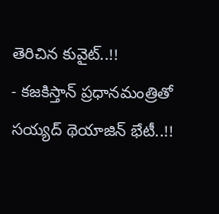తెరిచిన కువైట్..!!
- కజకిస్తాన్ ప్రధానమంత్రితో సయ్యద్ థెయాజిన్ భేటీ..!!